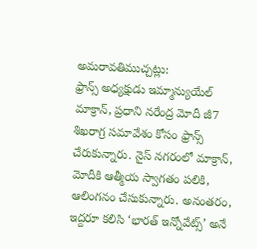అమరావతిముచ్చట్లు:
ఫ్రాన్స్ అధ్యక్షుడు ఇమ్మాన్యుయేల్ మాక్రాన్, ప్రధాని నరేంద్ర మోదీ జీ7 శిఖరాగ్ర సమావేశం కోసం ఫ్రాన్స్ చేరుకున్నారు. నైస్ నగరంలో మాక్రాన్, మోదీకి ఆత్మీయ స్వాగతం పలికి, ఆలింగనం చేసుకున్నారు. అనంతరం, ఇద్దరూ కలిసి ‘భారత్ ఇన్నోవేట్స్’ అనే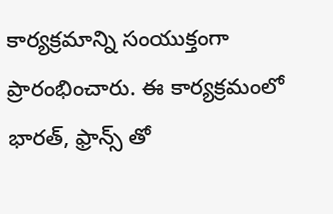కార్యక్రమాన్ని సంయుక్తంగా ప్రారంభించారు. ఈ కార్యక్రమంలో భారత్, ఫ్రాన్స్ తో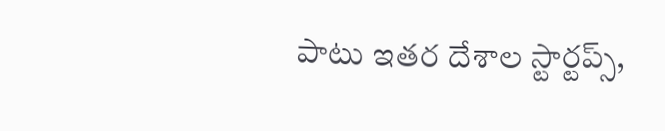పాటు ఇతర దేశాల స్టార్టప్స్,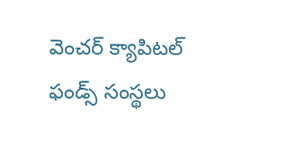వెంచర్ క్యాపిటల్ ఫండ్స్ సంస్థలు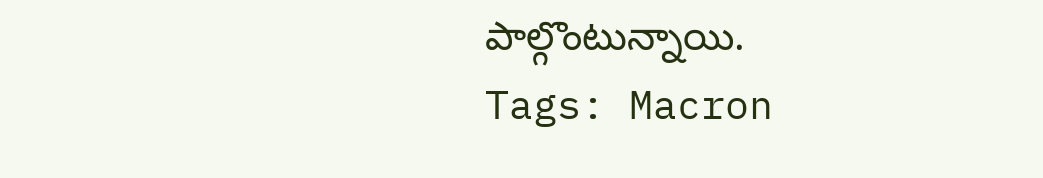పాల్గొంటున్నాయి.
Tags: Macron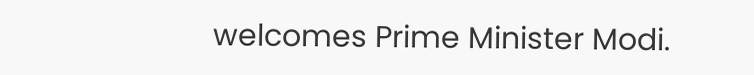welcomes Prime Minister Modi.